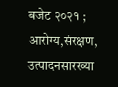बजेट २०२१ ; आरोग्य,संरक्षण, उत्पादनसारख्या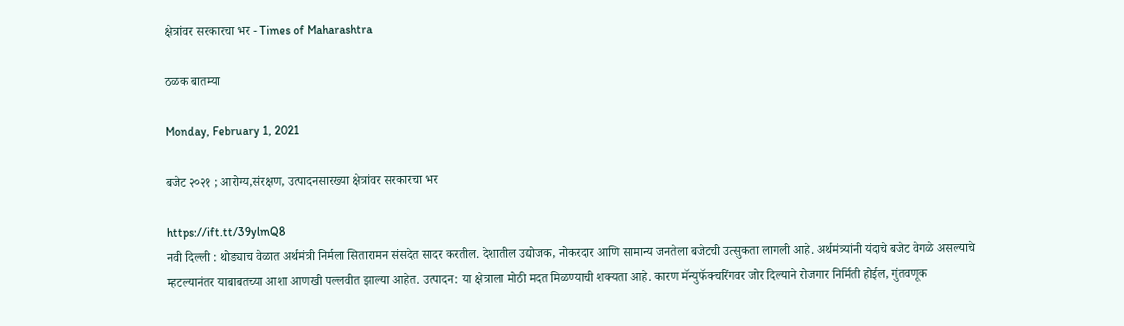क्षेत्रांवर सरकारचा भर - Times of Maharashtra

ठळक बातम्या

Monday, February 1, 2021

बजेट २०२१ ; आरोग्य,संरक्षण, उत्पादनसारख्या क्षेत्रांवर सरकारचा भर

https://ift.tt/39ylmQ8
नवी दिल्ली : थोड्याच वेळात अर्थमंत्री निर्मला सितारामन संसदेत सादर करतील. देशातील उद्योजक, नोकरदार आणि सामान्य जनतेला बजेटची उत्सुकता लागली आहे. अर्थमंत्र्यांनी यंदाचे बजेट वेगळे असल्याचे म्हटल्यानंतर याबाबतच्या आशा आणखी पल्लवीत झाल्या आहेत. उत्पादन: या क्षेत्राला मोठी मदत मिळण्याची शक्यता आहे. कारण मॅन्युफॅक्चरिंगवर जोर दिल्याने रोजगार निर्मिती होईल, गुंतवणूक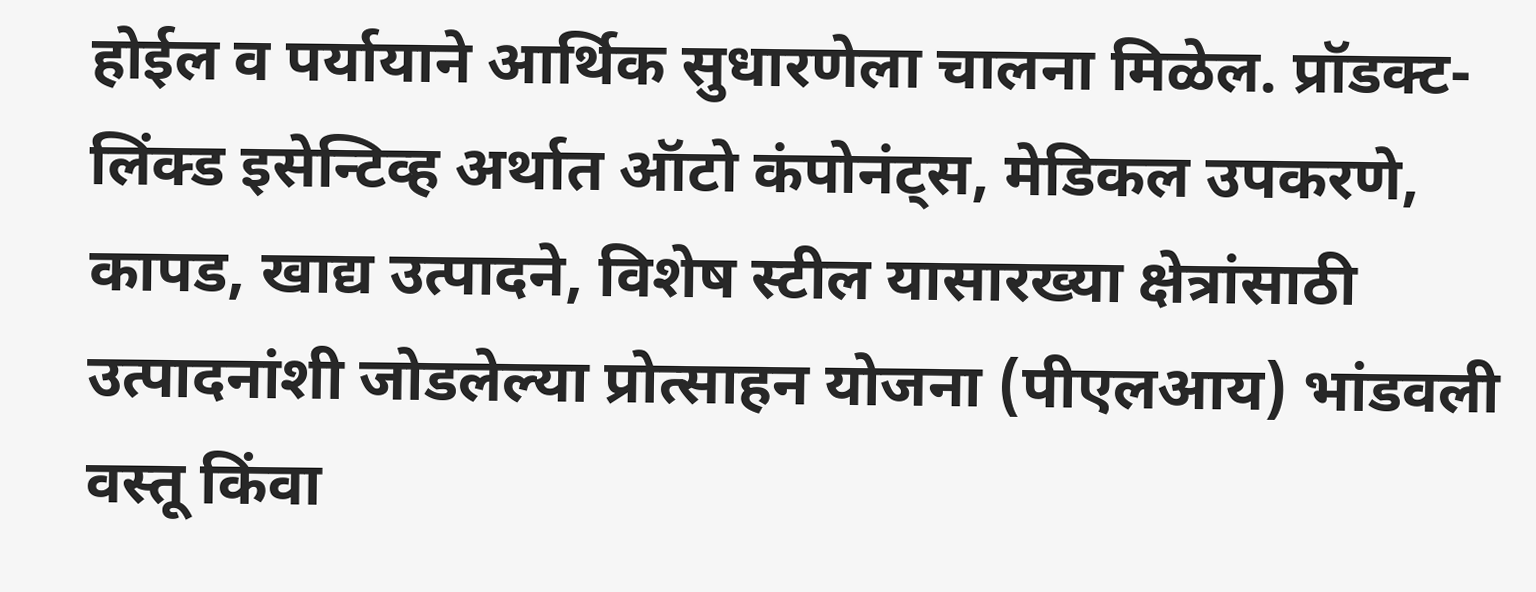होईल व पर्यायाने आर्थिक सुधारणेला चालना मिळेल. प्रॉडक्ट-लिंक्ड इसेन्टिव्ह अर्थात ऑटो कंपोनंट्स, मेडिकल उपकरणे, कापड, खाद्य उत्पादने, विशेष स्टील यासारख्या क्षेत्रांसाठी उत्पादनांशी जोडलेल्या प्रोत्साहन योजना (पीएलआय) भांडवली वस्तू किंवा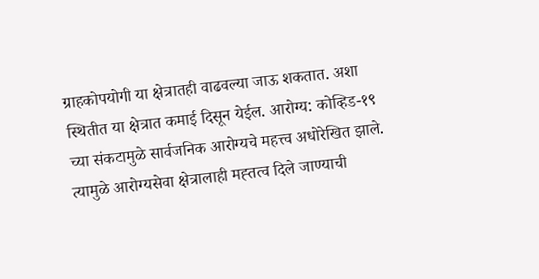ग्राहकोपयोगी या क्षेत्रातही वाढवल्या जाऊ शकतात. अशा स्थितीत या क्षेत्रात कमाई दिसून येईल. आरोग्य: कोव्हिड-१९ च्या संकटामुळे सार्वजनिक आरोग्यचे महत्त्व अधोरेखित झाले. त्यामुळे आरोग्यसेवा क्षेत्रालाही मह्तत्व दिले जाण्याची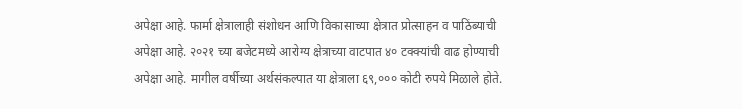अपेक्षा आहे. फार्मा क्षेत्रालाही संशोधन आणि विकासाच्या क्षेत्रात प्रोत्साहन व पाठिंब्याची अपेक्षा आहे. २०२१ च्या बजेटमध्ये आरोग्य क्षेत्राच्या वाटपात ४० टक्क्यांची वाढ होण्याची अपेक्षा आहे. मागील वर्षीच्या अर्थसंकल्पात या क्षेत्राला ६९,००० कोटी रुपये मिळाले होते.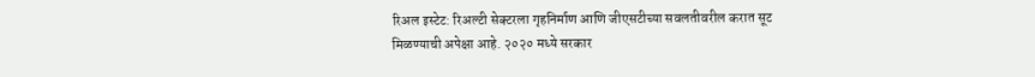रिअल इस्टेट: रिअल्टी सेक्टरला गृहनिर्माण आणि जीएसटीच्या सवलतीवरील करात सूट मिळण्याची अपेक्षा आहे. २०२० मध्ये सरकार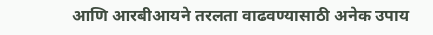आणि आरबीआयने तरलता वाढवण्यासाठी अनेक उपाय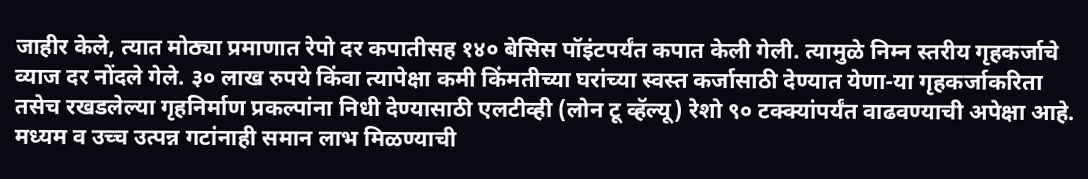जाहीर केले, त्यात मोठ्या प्रमाणात रेपो दर कपातीसह १४० बेसिस पॉइंटपर्यंत कपात केली गेली. त्यामुळे निम्न स्तरीय गृहकर्जाचे व्याज दर नोंदले गेले. ३० लाख रुपये किंवा त्यापेक्षा कमी किंमतीच्या घरांच्या स्वस्त कर्जासाठी देण्यात येणा-या गृहकर्जाकरिता तसेच रखडलेल्या गृहनिर्माण प्रकल्पांना निधी देण्यासाठी एलटीव्ही (लोन टू व्हॅल्यू) रेशो ९० टक्क्यांपर्यंत वाढवण्याची अपेक्षा आहे. मध्यम व उच्च उत्पन्न गटांनाही समान लाभ मिळण्याची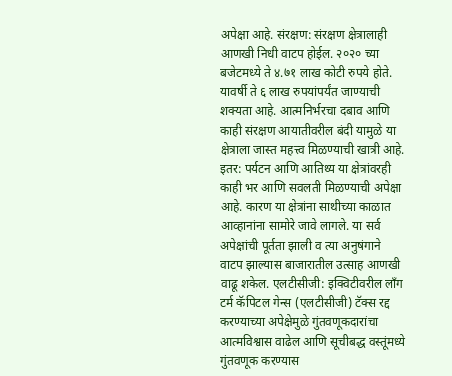अपेक्षा आहे. संरक्षण: संरक्षण क्षेत्रालाही आणखी निधी वाटप होईल. २०२० च्या बजेटमध्ये ते ४.७१ लाख कोटी रुपये होते. यावर्षी ते ६ लाख रुपयांपर्यंत जाण्याची शक्यता आहे. आत्मनिर्भरचा दबाव आणि काही संरक्षण आयातीवरील बंदी यामुळे या क्षेत्राला जास्त महत्त्व मिळण्याची खात्री आहे. इतर: पर्यटन आणि आतिथ्य या क्षेत्रांवरही काही भर आणि सवलती मिळण्याची अपेक्षा आहे. कारण या क्षेत्रांना साथीच्या काळात आव्हानांना सामोरे जावे लागले. या सर्व अपेक्षांची पूर्तता झाली व त्या अनुषंगाने वाटप झाल्यास बाजारातील उत्साह आणखी वाढू शकेल. एलटीसीजी: इक्विटीवरील लाँग टर्म कॅपिटल गेन्स (एलटीसीजी) टॅक्स रद्द करण्याच्या अपेक्षेमुळे गुंतवणूकदारांचा आत्मविश्वास वाढेल आणि सूचीबद्ध वस्तूंमध्ये गुंतवणूक करण्यास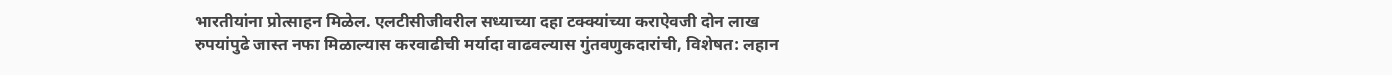भारतीयांना प्रोत्साहन मिळेल. एलटीसीजीवरील सध्याच्या दहा टक्क्यांच्या कराऐवजी दोन लाख रुपयांपुढे जास्त नफा मिळाल्यास करवाढीची मर्यादा वाढवल्यास गुंतवणुकदारांची, विशेषत: लहान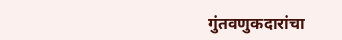गुंतवणुकदारांचा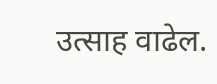उत्साह वाढेल.